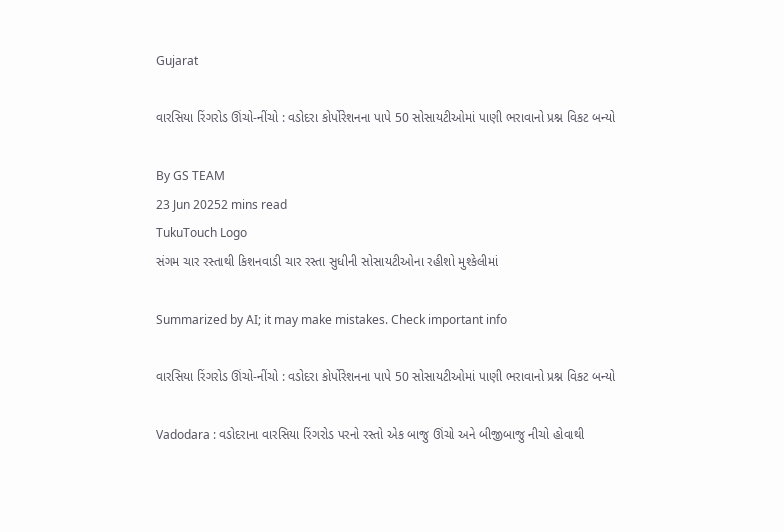Gujarat

વારસિયા રિંગરોડ ઊંચો-નીંચો : વડોદરા કોર્પોરેશનના પાપે 50 સોસાયટીઓમાં પાણી ભરાવાનો પ્રશ્ન વિકટ બન્યો

By GS TEAM
23 Jun 20252 mins read
TukuTouch Logo
સંગમ ચાર રસ્તાથી કિશનવાડી ચાર રસ્તા સુધીની સોસાયટીઓના રહીશો મુશ્કેલીમાં

Summarized by AI; it may make mistakes. Check important info

વારસિયા રિંગરોડ ઊંચો-નીંચો : વડોદરા કોર્પોરેશનના પાપે 50 સોસાયટીઓમાં પાણી ભરાવાનો પ્રશ્ન વિકટ બન્યો

Vadodara : વડોદરાના વારસિયા રિંગરોડ પરનો રસ્તો એક બાજુ ઊંચો અને બીજીબાજુ નીચો હોવાથી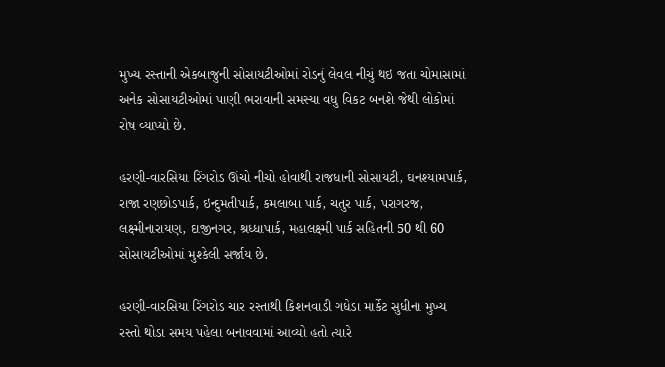મુખ્ય રસ્તાની એકબાજુની સોસાયટીઓમાં રોડનું લેવલ નીચું થઇ જતા ચોમાસામાં અનેક સોસાયટીઓમાં પાણી ભરાવાની સમસ્યા વધુ વિકટ બનશે જેથી લોકોમાં રોષ વ્યાપ્યો છે.

હરણી-વારસિયા રિંગરોડ ઊંચો નીચો હોવાથી રાજધાની સોસાયટી, ઘનશ્યામપાર્ક, રાજા રણછોડપાર્ક, ઇન્દુમતીપાર્ક, કમલાબા પાર્ક, ચતુર પાર્ક, પરાગરજ, લક્ષ્મીનારાયણ, દાજીનગર, શ્રધ્ધાપાર્ક, મહાલક્ષ્મી પાર્ક સહિતની 50 થી 60 સોસાયટીઓમાં મુશ્કેલી સર્જાય છે.

હરણી-વારસિયા રિંગરોડ ચાર રસ્તાથી કિશનવાડી ગધેડા માર્કેટ સુધીના મુખ્ય રસ્તો થોડા સમય પહેલા બનાવવામાં આવ્યો હતો ત્યારે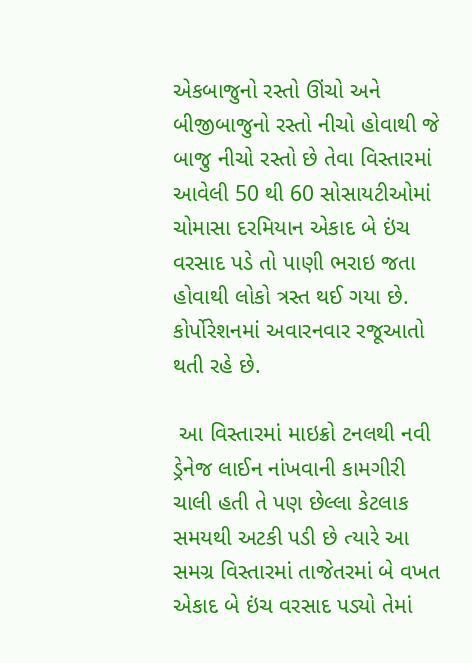એકબાજુનો રસ્તો ઊંચો અને બીજીબાજુનો રસ્તો નીચો હોવાથી જે બાજુ નીચો રસ્તો છે તેવા વિસ્તારમાં આવેલી 50 થી 60 સોસાયટીઓમાં ચોમાસા દરમિયાન એકાદ બે ઇંચ વરસાદ પડે તો પાણી ભરાઇ જતા હોવાથી લોકો ત્રસ્ત થઈ ગયા છે. કોર્પોરેશનમાં અવારનવાર રજૂઆતો થતી રહે છે.

 આ વિસ્તારમાં માઇક્રો ટનલથી નવી ડ્રેનેજ લાઈન નાંખવાની કામગીરી ચાલી હતી તે પણ છેલ્લા કેટલાક સમયથી અટકી પડી છે ત્યારે આ સમગ્ર વિસ્તારમાં તાજેતરમાં બે વખત એકાદ બે ઇંચ વરસાદ પડ્યો તેમાં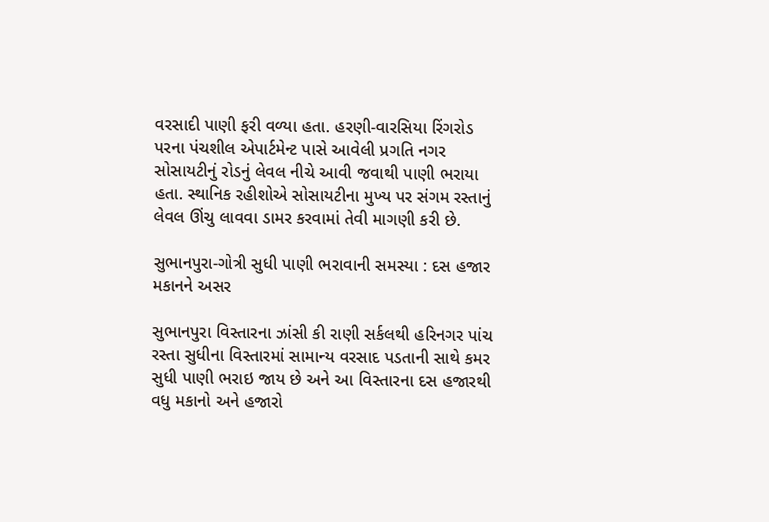વરસાદી પાણી ફરી વળ્યા હતા. હરણી-વારસિયા રિંગરોડ પરના પંચશીલ એપાર્ટમેન્ટ પાસે આવેલી પ્રગતિ નગર સોસાયટીનું રોડનું લેવલ નીચે આવી જવાથી પાણી ભરાયા હતા. સ્થાનિક રહીશોએ સોસાયટીના મુખ્ય પર સંગમ રસ્તાનું લેવલ ઊંચુ લાવવા ડામર કરવામાં તેવી માગણી કરી છે.

સુભાનપુરા-ગોત્રી સુધી પાણી ભરાવાની સમસ્યા : દસ હજાર મકાનને અસર

સુભાનપુરા વિસ્તારના ઝાંસી કી રાણી સર્કલથી હરિનગર પાંચ રસ્તા સુધીના વિસ્તારમાં સામાન્ય વરસાદ પડતાની સાથે કમર સુધી પાણી ભરાઇ જાય છે અને આ વિસ્તારના દસ હજારથી વધુ મકાનો અને હજારો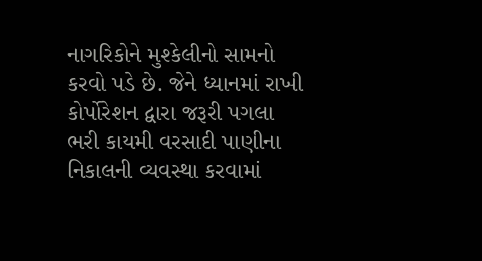નાગરિકોને મુશ્કેલીનો સામનો કરવો પડે છે. જેને ધ્યાનમાં રાખી કોર્પોરેશન દ્વારા જરૂરી પગલા ભરી કાયમી વરસાદી પાણીના નિકાલની વ્યવસ્થા કરવામાં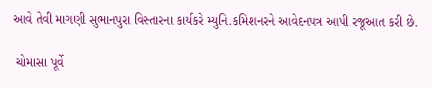આવે તેવી માગણી સુભાનપુરા વિસ્તારના કાર્યકરે મ્યુનિ.કમિશનરને આવેદનપત્ર આપી રજૂઆત કરી છે.

 ચોમાસા પૂર્વે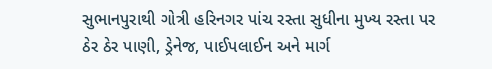સુભાનપુરાથી ગોત્રી હરિનગર પાંચ રસ્તા સુધીના મુખ્ય રસ્તા પર ઠેર ઠેર પાણી, ડ્રેનેજ, પાઈપલાઈન અને માર્ગ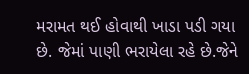મરામત થઈ હોવાથી ખાડા પડી ગયા છે. જેમાં પાણી ભરાયેલા રહે છે.જેને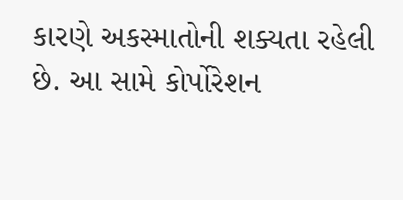કારણે અકસ્માતોની શક્યતા રહેલી છે. આ સામે કોર્પોરેશન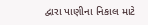દ્વારા પાણીના નિકાલ માટે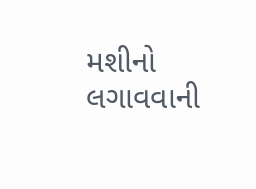મશીનો લગાવવાની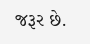જરૂર છે.